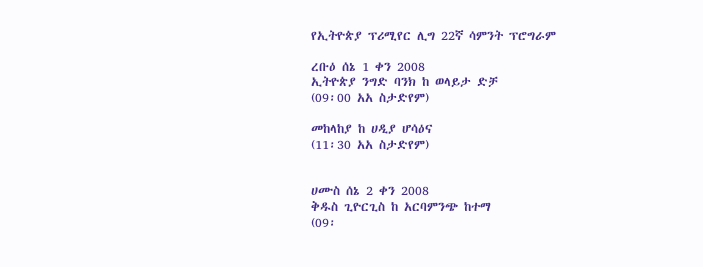የኢትዮጵያ ፕሪሚየር ሊግ 22ኛ ሳምንት ፕሮግራም

ረቡዕ ሰኔ 1 ቀን 2008
ኢትዮጵያ ንግድ ባንክ ከ ወላይታ ድቻ
(09፡00 አአ ስታድየም)

መከላከያ ከ ሀዲያ ሆሳዕና
(11፡30 አአ ስታድየም)


ሀሙስ ሰኔ 2 ቀን 2008
ቅዱስ ጊዮርጊስ ከ አርባምንጭ ከተማ
(09፡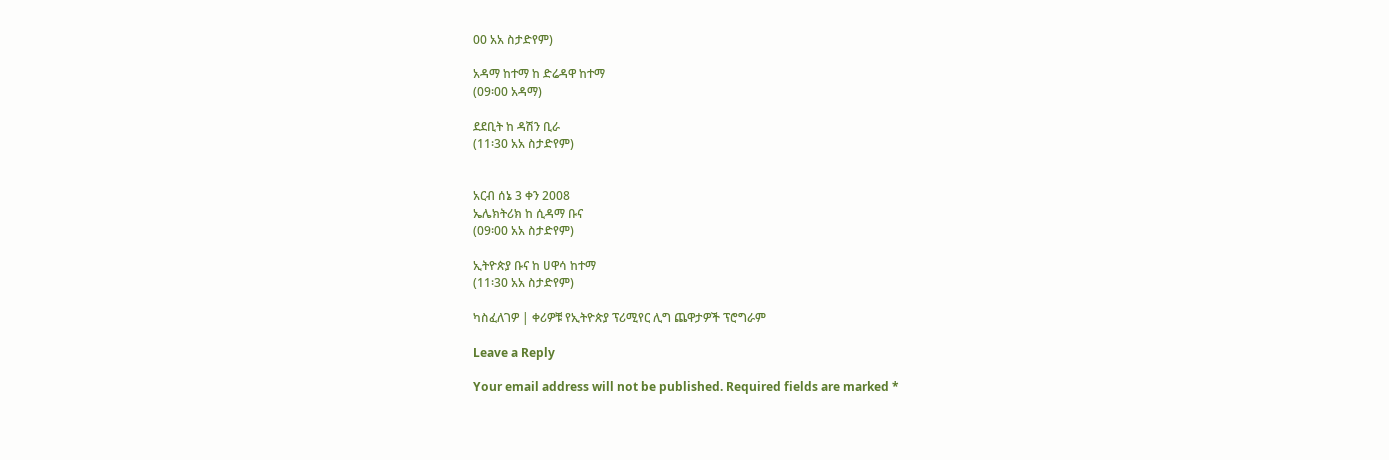00 አአ ስታድየም)

አዳማ ከተማ ከ ድሬዳዋ ከተማ
(09፡00 አዳማ)

ደደቢት ከ ዳሽን ቢራ
(11፡30 አአ ስታድየም)


አርብ ሰኔ 3 ቀን 2008
ኤሌክትሪክ ከ ሲዳማ ቡና
(09፡00 አአ ስታድየም)

ኢትዮጵያ ቡና ከ ሀዋሳ ከተማ
(11፡30 አአ ስታድየም)

ካስፈለገዎ | ቀሪዎቹ የኢትዮጵያ ፕሪሚየር ሊግ ጨዋታዎች ፕሮግራም

Leave a Reply

Your email address will not be published. Required fields are marked *